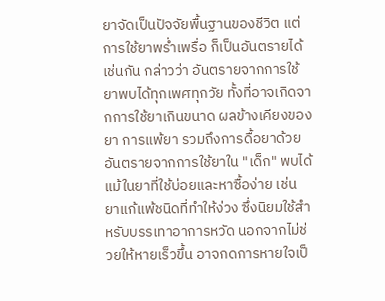ยาจัดเป็นปัจจัยพื้นฐานของชีวิต แต่การใช้ยาพร่ำเพรื่อ ก็เป็นอันตรายได้เช่นกัน กล่าวว่า อันตรายจากการใช้ยาพบได้ทุกเพศทุกวัย ทั้งที่อาจเกิดจากการใช้ยาเกินขนาด ผลข้างเคียงของยา การแพ้ยา รวมถึงการดื้อยาด้วย
อันตรายจากการใช้ยาใน "เด็ก" พบได้แม้ในยาที่ใช้บ่อยและหาซื้อง่าย เช่น ยาแก้แพ้ชนิดที่ทำให้ง่วง ซึ่งนิยมใช้สำหรับบรรเทาอาการหวัด นอกจากไม่ช่วยให้หายเร็วขึ้น อาจกดการหายใจเป็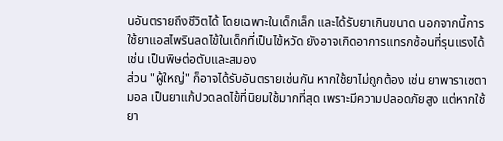นอันตรายถึงชีวิตได้ โดยเฉพาะในเด็กเล็ก และได้รับยาเกินขนาด นอกจากนี้การใช้ยาแอสไพรินลดไข้ในเด็กที่เป็นไข้หวัด ยังอาจเกิดอาการแทรกซ้อนที่รุนแรงได้ เช่น เป็นพิษต่อตับและสมอง
ส่วน "ผู้ใหญ่" ก็อาจได้รับอันตรายเช่นกัน หากใช้ยาไม่ถูกต้อง เช่น ยาพาราเซตามอล เป็นยาแก้ปวดลดไข้ที่นิยมใช้มากที่สุด เพราะมีความปลอดภัยสูง แต่หากใช้ยา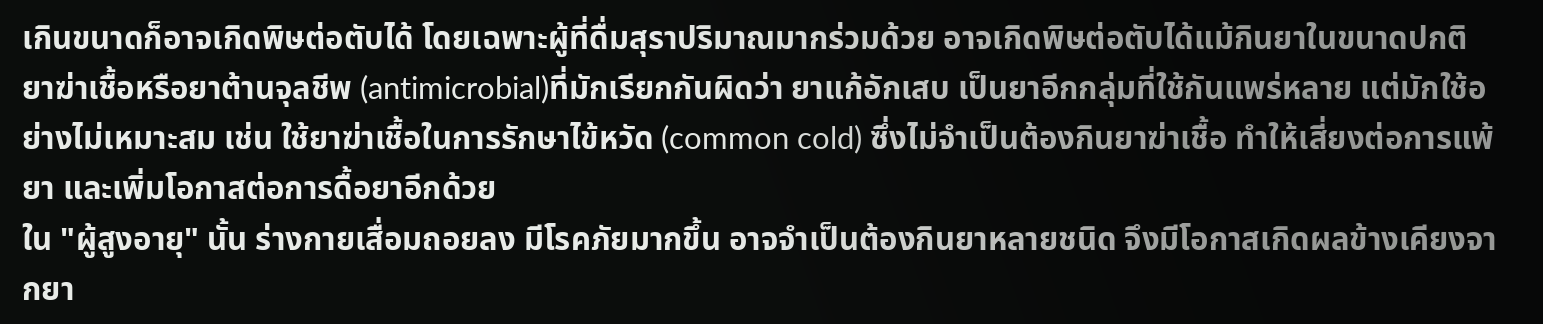เกินขนาดก็อาจเกิดพิษต่อตับได้ โดยเฉพาะผู้ที่ดื่มสุราปริมาณมากร่วมด้วย อาจเกิดพิษต่อตับได้แม้กินยาในขนาดปกติ ยาฆ่าเชื้อหรือยาต้านจุลชีพ (antimicrobial)ที่มักเรียกกันผิดว่า ยาแก้อักเสบ เป็นยาอีกกลุ่มที่ใช้กันแพร่หลาย แต่มักใช้อย่างไม่เหมาะสม เช่น ใช้ยาฆ่าเชื้อในการรักษาไข้หวัด (common cold) ซึ่งไม่จำเป็นต้องกินยาฆ่าเชื้อ ทำให้เสี่ยงต่อการแพ้ยา และเพิ่มโอกาสต่อการดื้อยาอีกด้วย
ใน "ผู้สูงอายุ" นั้น ร่างกายเสื่อมถอยลง มีโรคภัยมากขึ้น อาจจำเป็นต้องกินยาหลายชนิด จึงมีโอกาสเกิดผลข้างเคียงจากยา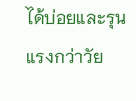ได้บ่อยและรุนแรงกว่าวัย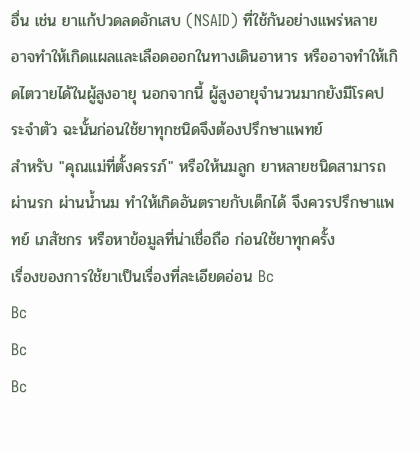อื่น เช่น ยาแก้ปวดลดอักเสบ (NSAID) ที่ใช้กันอย่างแพร่หลาย อาจทำให้เกิดแผลและเลือดออกในทางเดินอาหาร หรืออาจทำให้เกิดไตวายได้ในผู้สูงอายุ นอกจากนี้ ผู้สูงอายุจำนวนมากยังมีโรคประจำตัว ฉะนั้นก่อนใช้ยาทุกชนิดจึงต้องปรึกษาแพทย์
สำหรับ "คุณแม่ที่ตั้งครรภ์" หรือให้นมลูก ยาหลายชนิดสามารถผ่านรก ผ่านน้ำนม ทำให้เกิดอันตรายกับเด็กได้ จึงควรปรึกษาแพทย์ เภสัชกร หรือหาข้อมูลที่น่าเชื่อถือ ก่อนใช้ยาทุกครั้ง
เรื่องของการใช้ยาเป็นเรื่องที่ละเอียดอ่อน Bc
Bc
Bc
Bc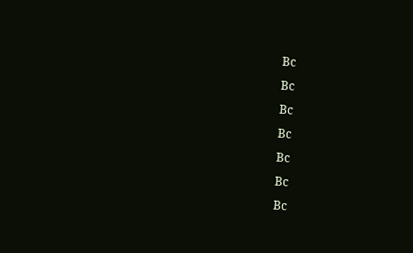Bc
Bc
Bc
Bc
Bc
Bc
Bc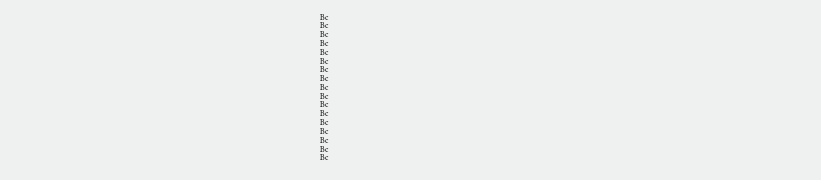Bc
Bc
Bc
Bc
Bc
Bc
Bc
Bc
Bc
Bc
Bc
Bc
Bc
Bc
Bc
Bc
Bc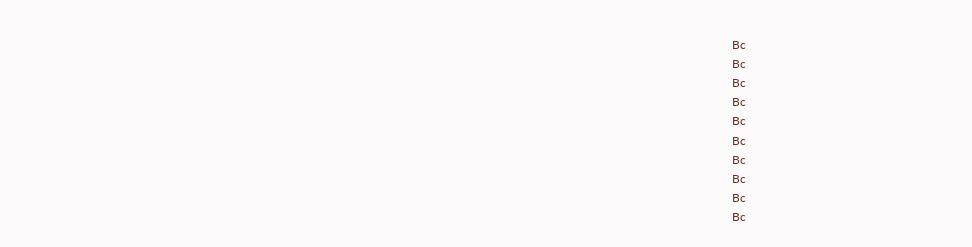Bc
Bc
Bc
Bc
Bc
Bc
Bc
Bc
Bc
Bc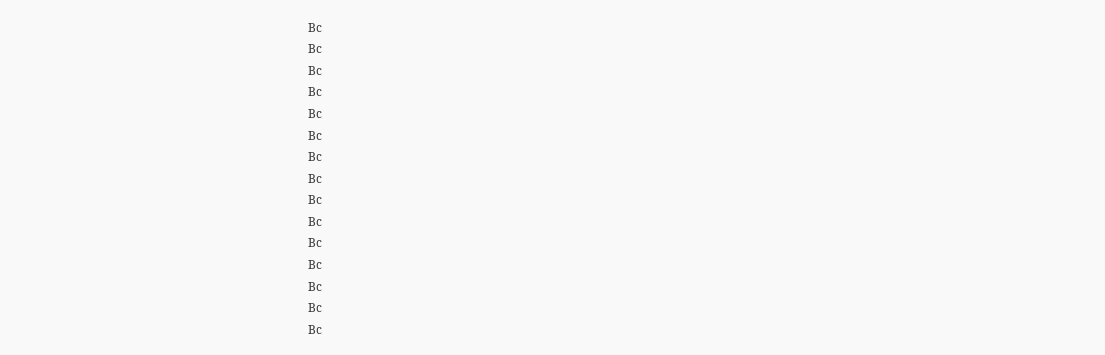Bc
Bc
Bc
Bc
Bc
Bc
Bc
Bc
Bc
Bc
Bc
Bc
Bc
Bc
Bc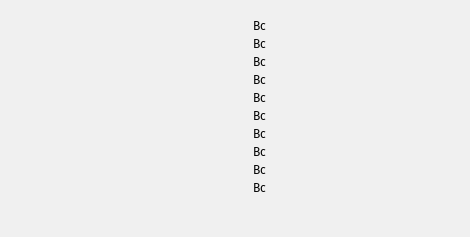Bc
Bc
Bc
Bc
Bc
Bc
Bc
Bc
Bc
Bc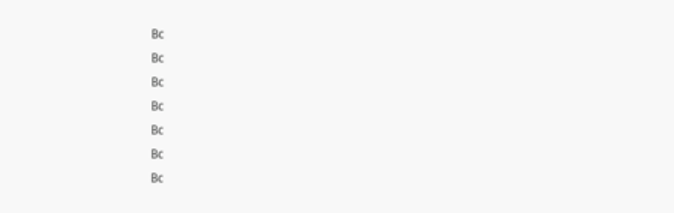Bc
Bc
Bc
Bc
Bc
Bc
Bc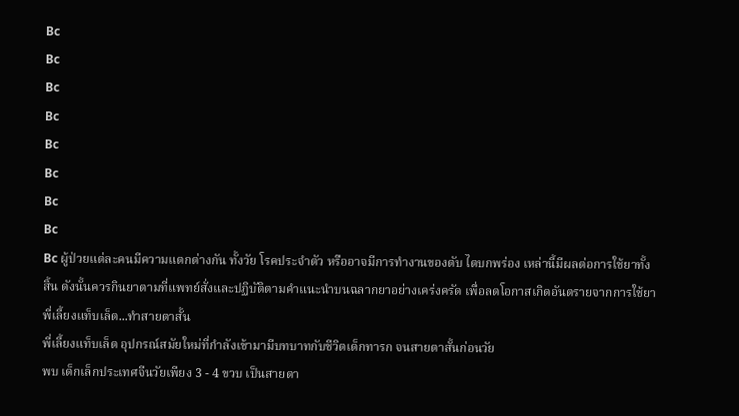Bc
Bc
Bc
Bc
Bc
Bc
Bc
Bc
Bc ผู้ป่วยแต่ละคนมีความแตกต่างกัน ทั้งวัย โรคประจำตัว หรืออาจมีการทำงานของตับ ไตบกพร่อง เหล่านี้มีผลต่อการใช้ยาทั้งสิ้น ดังนั้นควรกินยาตามที่แพทย์สั่งและปฏิบัติตามคำแนะนำบนฉลากยาอย่างเคร่งครัด เพื่อลดโอกาสเกิดอันตรายจากการใช้ยา
พี่เลี้ยงแท็บเล็ต...ทำสายตาสั้น
พี่เลี้ยงแท็บเล็ต อุปกรณ์สมัยใหม่ที่กำลังเข้ามามีบทบาทกับชีวิตเด็กทารก จนสายตาสั้นก่อนวัย
พบ เด็กเล็กประเทศจีนวัยเพียง 3 - 4 ขวบ เป็นสายตา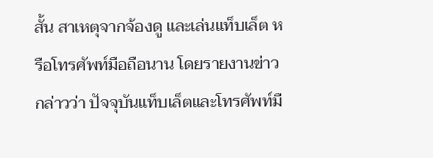สั้น สาเหตุจากจ้องดู และเล่นแท็บเล็ต หรือโทรศัพท์มือถือนาน โดยรายงานข่าวกล่าวว่า ปัจจุบันแท็บเล็ตและโทรศัพท์มื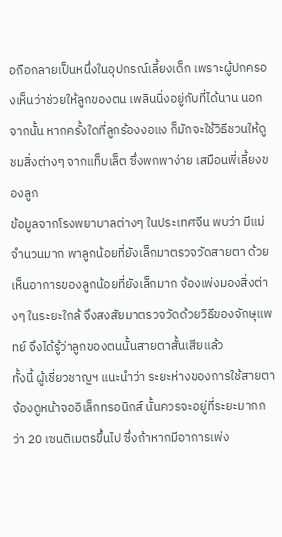อถือกลายเป็นหนึ่งในอุปกรณ์เลี้ยงเด็ก เพราะผู้ปกครองเห็นว่าช่วยให้ลูกของตน เพลินนิ่งอยู่กับที่ได้นาน นอกจากนั้น หากครั้งใดที่ลูกร้องงอแง ก็มักจะใช้วิธีชวนให้ดูชมสิ่งต่างๆ จากแท็บเล็ต ซึ่งพกพาง่าย เสมือนพี่เลี้ยงของลูก
ข้อมูลจากโรงพยาบาลต่างๆ ในประเทศจีน พบว่า มีแม่จำนวนมาก พาลูกน้อยที่ยังเล็กมาตรวจวัดสายตา ด้วยเห็นอาการของลูกน้อยที่ยังเล็กมาก จ้องเพ่งมองสิ่งต่างๆ ในระยะใกล้ จึงสงสัยมาตรวจวัดด้วยวิธีของจักษุแพทย์ จึงได้รู้ว่าลูกของตนนั้นสายตาสั้นเสียแล้ว
ทั้งนี้ ผู้เชี่ยวชาญฯ แนะนำว่า ระยะห่างของการใช้สายตาจ้องดูหน้าจออิเล็กทรอนิกส์ นั้นควรจะอยู่ที่ระยะมากกว่า 20 เซนติเมตรขึ้นไป ซึ่งถ้าหากมีอาการเพ่ง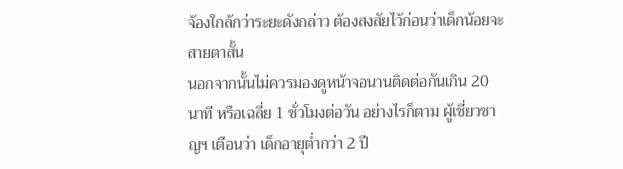จ้องใกล้กว่าระยะดังกล่าว ต้องสงสัยไว้ก่อนว่าเด็กน้อยจะสายตาสั้น
นอกจากนั้นไม่ควรมองดูหน้าจอนานติดต่อกันเกิน 20 นาที หรือเฉลี่ย 1 ชั่วโมงต่อวัน อย่างไรก็ตาม ผู้เชี่ยวชาญฯ เตือนว่า เด็กอายุต่ำกว่า 2 ปี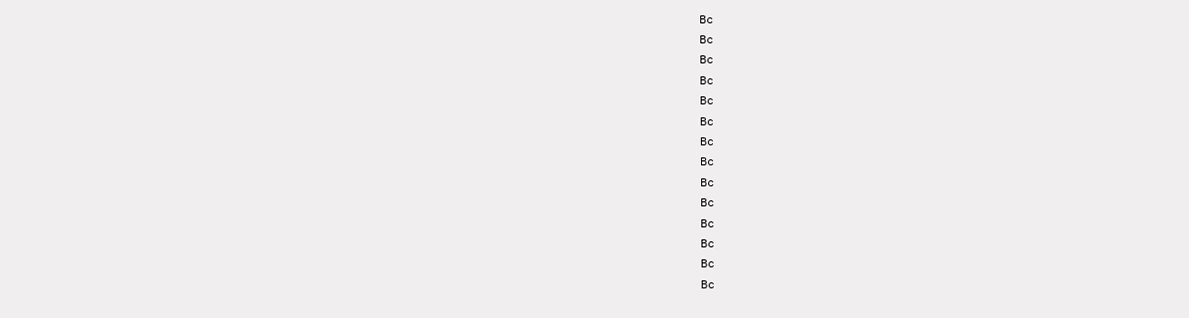Bc
Bc
Bc
Bc
Bc
Bc
Bc
Bc
Bc
Bc
Bc
Bc
Bc
Bc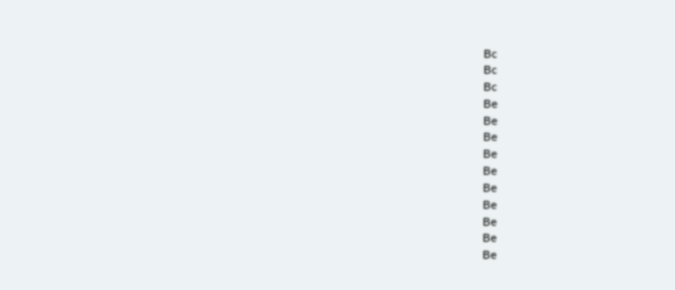Bc
Bc
Bc
Be
Be
Be
Be
Be
Be
Be
Be
Be
Be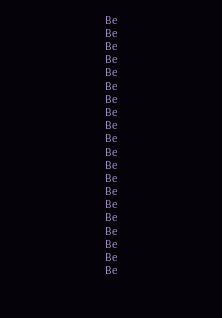Be
Be
Be
Be
Be
Be
Be
Be
Be
Be
Be
Be
Be
Be
Be
Be
Be
Be
Be
Be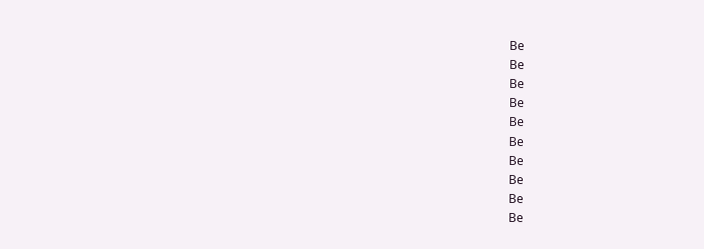Be
Be
Be
Be
Be
Be
Be
Be
Be
Be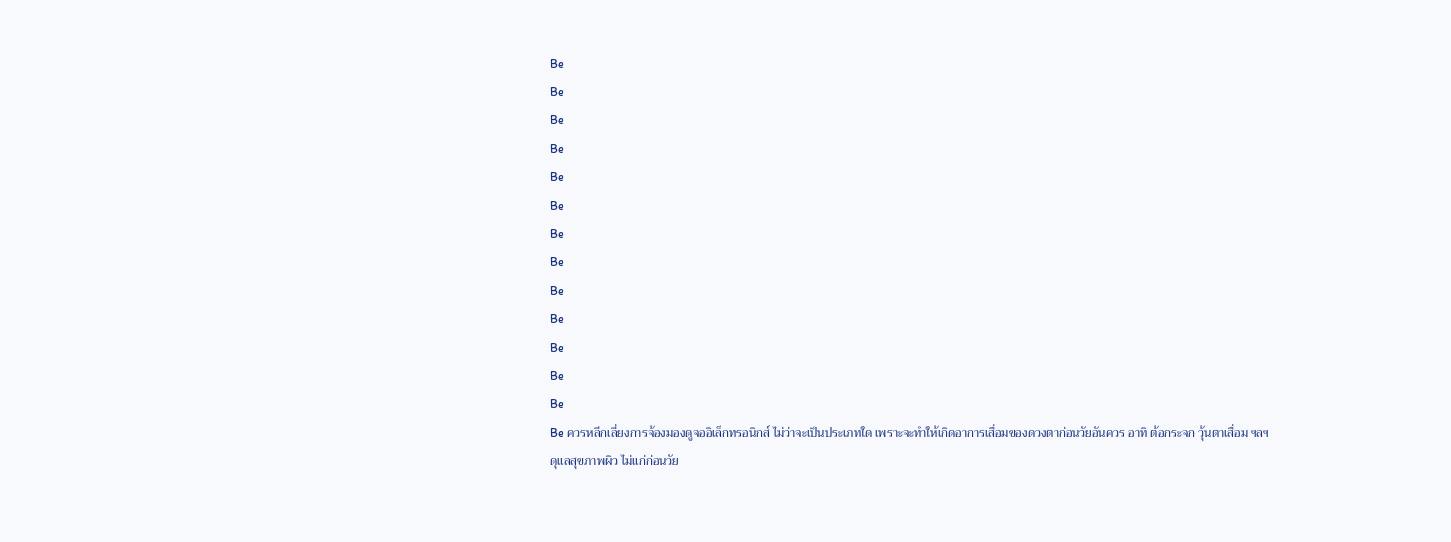Be
Be
Be
Be
Be
Be
Be
Be
Be
Be
Be
Be
Be
Be ควรหลีกเลี่ยงการจ้องมองดูจออิเล็กทรอนิกส์ ไม่ว่าจะเป็นประเภทใด เพราะจะทำให้เกิดอาการเสื่อมของดวงตาก่อนวัยอันควร อาทิ ต้อกระจก วุ้นตาเสื่อม ฯลฯ
ดุแลสุขภาพผิว ไม่แก่ก่อนวัย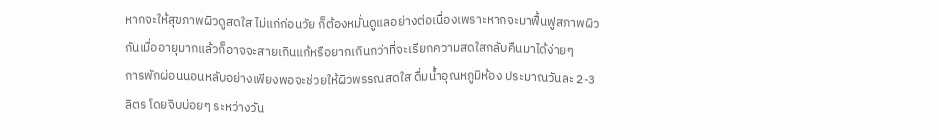หากจะให้สุขภาพผิวดูสดใส ไม่แก่ก่อนวัย ก็ต้องหมั่นดูแลอย่างต่อเนื่องเพราะหากจะมาฟื้นฟูสภาพผิวกันเมื่ออายุมากแล้วก็อาจจะสายเกินแก้หรือยากเกินกว่าที่จะเรียกความสดใสกลับคืนมาได้ง่ายๆ
การพักผ่อนนอนหลับอย่างเพียงพอจะช่วยให้ผิวพรรณสดใส ดื่มน้ำอุณหภูมิห้อง ประมาณวันละ 2-3 ลิตร โดยจิบบ่อยๆ ระหว่างวัน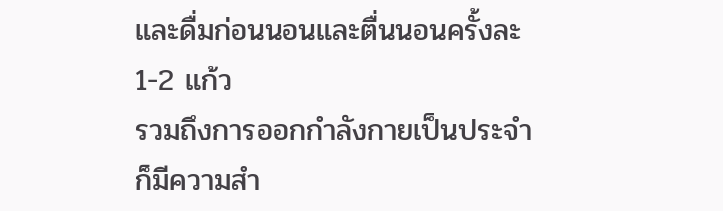และดื่มก่อนนอนและตื่นนอนครั้งละ 1-2 แก้ว
รวมถึงการออกกำลังกายเป็นประจำก็มีความสำ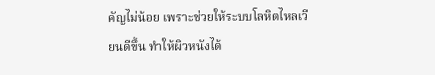คัญไม่น้อย เพราะช่วยให้ระบบโลหิตไหลเวียนดีขึ้น ทำให้ผิวหนังได้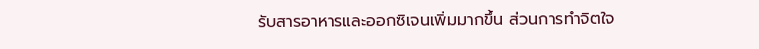รับสารอาหารและออกซิเจนเพิ่มมากขึ้น ส่วนการทำจิตใจ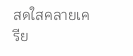สดใสคลายเครีย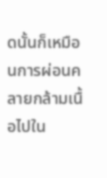ดนั้นก็เหมือนการผ่อนคลายกล้ามเนื้อไปใน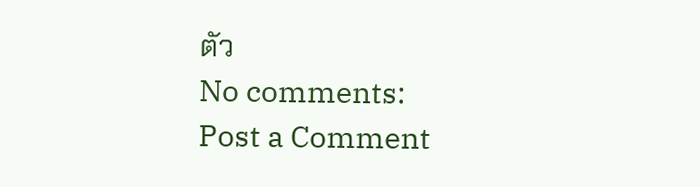ตัว
No comments:
Post a Comment